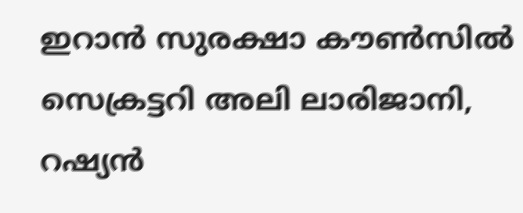ഇറാൻ സുരക്ഷാ കൗൺസിൽ സെക്രട്ടറി അലി ലാരിജാനി, റഷ്യൻ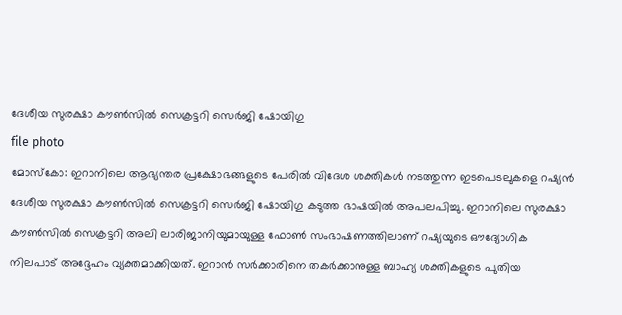ദേശീയ സുരക്ഷാ കൗൺസിൽ സെക്രട്ടറി സെർജി ഷോയിഗു
file photo
മോസ്കോ: ഇറാനിലെ ആഭ്യന്തര പ്രക്ഷോഭങ്ങളുടെ പേരിൽ വിദേശ ശക്തികൾ നടത്തുന്ന ഇടപെടലുകളെ റഷ്യൻ ദേശീയ സുരക്ഷാ കൗൺസിൽ സെക്രട്ടറി സെർജി ഷോയിഗു കടുത്ത ഭാഷയിൽ അപലപിച്ചു. ഇറാനിലെ സുരക്ഷാ കൗൺസിൽ സെക്രട്ടറി അലി ലാരിജാനിയുമായുള്ള ഫോൺ സംഭാഷണത്തിലാണ് റഷ്യയുടെ ഔദ്യോഗിക നിലപാട് അദ്ദേഹം വ്യക്തമാക്കിയത്. ഇറാൻ സർക്കാരിനെ തകർക്കാനുള്ള ബാഹ്യ ശക്തികളുടെ പുതിയ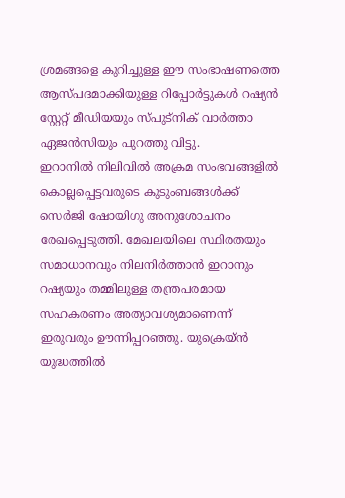ശ്രമങ്ങളെ കുറിച്ചുള്ള ഈ സംഭാഷണത്തെ ആസ്പദമാക്കിയുള്ള റിപ്പോർട്ടുകൾ റഷ്യൻ സ്റ്റേറ്റ് മീഡിയയും സ്പുട്നിക് വാർത്താ ഏജൻസിയും പുറത്തു വിട്ടു.
ഇറാനിൽ നിലിവിൽ അക്രമ സംഭവങ്ങളിൽ കൊല്ലപ്പെട്ടവരുടെ കുടുംബങ്ങൾക്ക് സെർജി ഷോയിഗു അനുശോചനം രേഖപ്പെടുത്തി. മേഖലയിലെ സ്ഥിരതയും സമാധാനവും നിലനിർത്താൻ ഇറാനും റഷ്യയും തമ്മിലുള്ള തന്ത്രപരമായ സഹകരണം അത്യാവശ്യമാണെന്ന് ഇരുവരും ഊന്നിപ്പറഞ്ഞു. യുക്രെയ്ൻ യുദ്ധത്തിൽ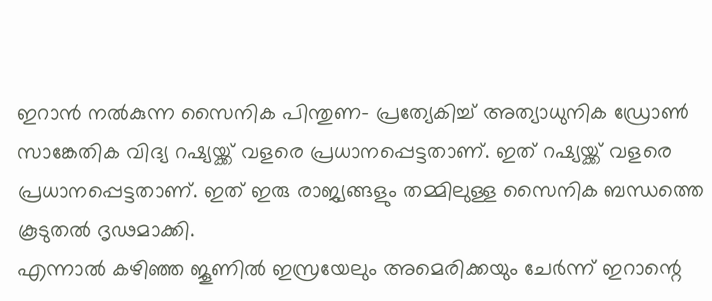ഇറാൻ നൽകുന്ന സൈനിക പിന്തുണ- പ്രത്യേകിച്ച് അത്യാധുനിക ഡ്രോൺ സാങ്കേതിക വിദ്യ റഷ്യയ്ക്ക് വളരെ പ്രധാനപ്പെട്ടതാണ്. ഇത് റഷ്യയ്ക്ക് വളരെ പ്രധാനപ്പെട്ടതാണ്. ഇത് ഇരു രാജ്യങ്ങളും തമ്മിലുള്ള സൈനിക ബന്ധത്തെ കൂടുതൽ ദൃഢമാക്കി.
എന്നാൽ കഴിഞ്ഞ ജൂണിൽ ഇസ്രയേലും അമെരിക്കയും ചേർന്ന് ഇറാന്റെ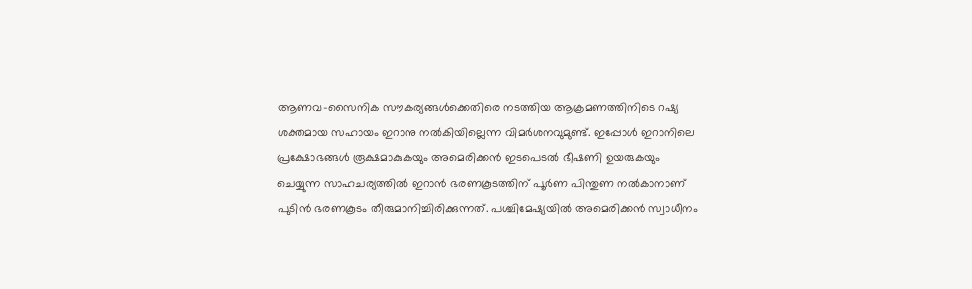ആണവ-സൈനിക സൗകര്യങ്ങൾക്കെതിരെ നടത്തിയ ആക്രമണത്തിനിടെ റഷ്യ ശക്തമായ സഹായം ഇറാനു നൽകിയില്ലെന്ന വിമർശനവുമുണ്ട്. ഇപ്പോൾ ഇറാനിലെ പ്രക്ഷോഭങ്ങൾ രൂക്ഷമാകുകയും അമെരിക്കൻ ഇടപെടൽ ഭീഷണി ഉയരുകയും ചെയ്യുന്ന സാഹചര്യത്തിൽ ഇറാൻ ഭരണകൂടത്തിന് പൂർണ പിന്തുണ നൽകാനാണ് പുടിൻ ഭരണകൂടം തീരുമാനിച്ചിരിക്കുന്നത്. പശ്ചിമേഷ്യയിൽ അമെരിക്കൻ സ്വാധീനം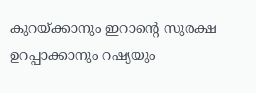കുറയ്ക്കാനും ഇറാന്റെ സുരക്ഷ ഉറപ്പാക്കാനും റഷ്യയും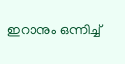ഇറാനും ഒന്നിച്ച്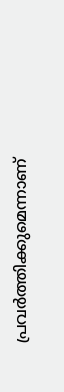പ്രവർത്തിക്കുമെന്നാണ്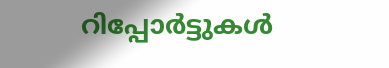റിപ്പോർട്ടുകൾ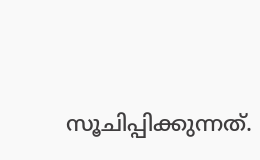സൂചിപ്പിക്കുന്നത്.